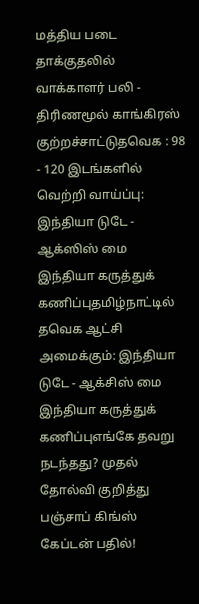மத்திய படை தாக்குதலில் வாக்காளர் பலி - திரிணமூல் காங்கிரஸ் குற்றச்சாட்டுதவெக : 98 - 120 இடங்களில் வெற்றி வாய்ப்பு: இந்தியா டுடே - ஆக்ஸிஸ் மை இந்தியா கருத்துக் கணிப்புதமிழ்நாட்டில் தவெக ஆட்சி அமைக்கும்: இந்தியா டுடே - ஆக்சிஸ் மை இந்தியா கருத்துக் கணிப்புஎங்கே தவறு நடந்தது? முதல் தோல்வி குறித்து பஞ்சாப் கிங்ஸ் கேப்டன் பதில்!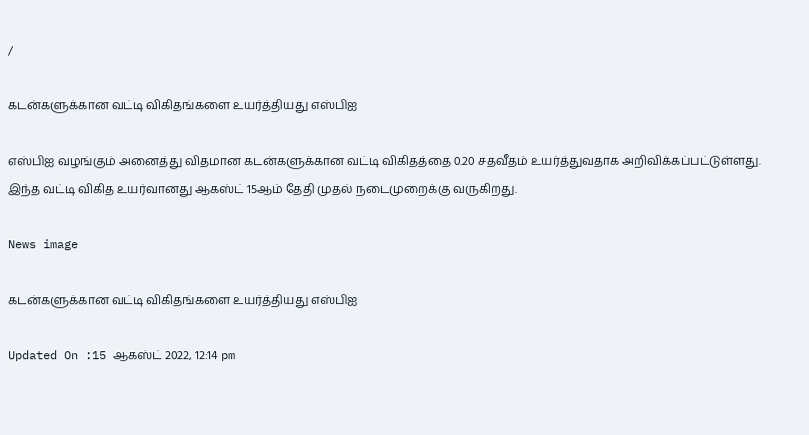/

கடன்களுக்கான வட்டி விகிதங்களை உயர்த்தியது எஸ்பிஐ

எஸ்பிஐ வழங்கும் அனைத்து விதமான கடன்களுக்கான வட்டி விகிதத்தை 0.20 சதவீதம் உயர்த்துவதாக அறிவிக்கப்பட்டுள்ளது. இந்த வட்டி விகித உயர்வானது ஆகஸ்ட் 15ஆம் தேதி முதல் நடைமுறைக்கு வருகிறது.

News image

கடன்களுக்கான வட்டி விகிதங்களை உயர்த்தியது எஸ்பிஐ

Updated On :15 ஆகஸ்ட் 2022, 12:14 pm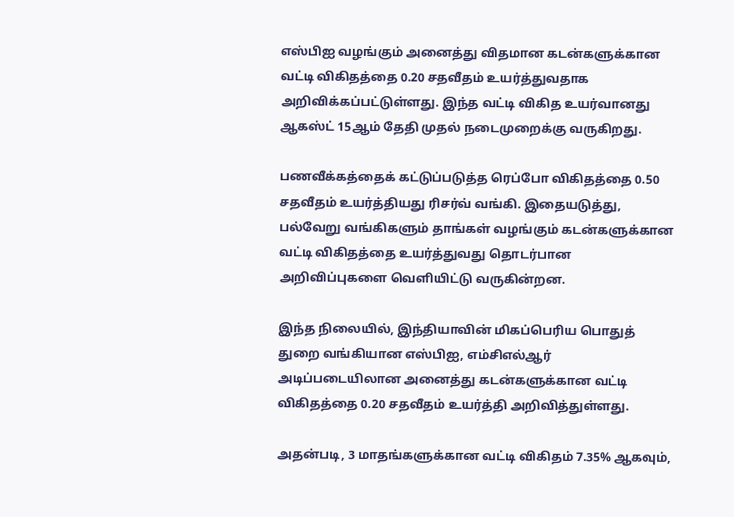எஸ்பிஐ வழங்கும் அனைத்து விதமான கடன்களுக்கான வட்டி விகிதத்தை 0.20 சதவீதம் உயர்த்துவதாக அறிவிக்கப்பட்டுள்ளது. இந்த வட்டி விகித உயர்வானது ஆகஸ்ட் 15ஆம் தேதி முதல் நடைமுறைக்கு வருகிறது.

பணவீக்கத்தைக் கட்டுப்படுத்த ரெப்போ விகிதத்தை 0.50 சதவீதம் உயர்த்தியது ரிசர்வ் வங்கி. இதையடுத்து, பல்வேறு வங்கிகளும் தாங்கள் வழங்கும் கடன்களுக்கான வட்டி விகிதத்தை உயர்த்துவது தொடர்பான அறிவிப்புகளை வெளியிட்டு வருகின்றன.

இந்த நிலையில், இந்தியாவின் மிகப்பெரிய பொதுத் துறை வங்கியான எஸ்பிஐ, எம்சிஎல்ஆர் அடிப்படையிலான அனைத்து கடன்களுக்கான வட்டி விகிதத்தை 0.20 சதவீதம் உயர்த்தி அறிவித்துள்ளது.

அதன்படி, 3 மாதங்களுக்கான வட்டி விகிதம் 7.35% ஆகவும்,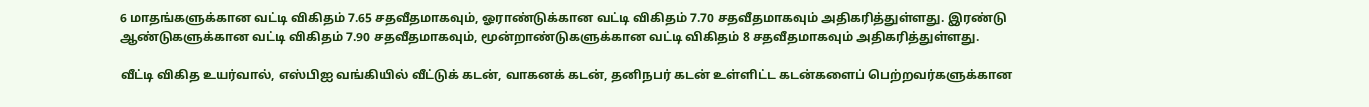6 மாதங்களுக்கான வட்டி விகிதம் 7.65 சதவீதமாகவும், ஓராண்டுக்கான வட்டி விகிதம் 7.70 சதவீதமாகவும் அதிகரித்துள்ளது. இரண்டு ஆண்டுகளுக்கான வட்டி விகிதம் 7.90 சதவீதமாகவும், மூன்றாண்டுகளுக்கான வட்டி விகிதம் 8 சதவீதமாகவும் அதிகரித்துள்ளது.

வீட்டி விகித உயர்வால், எஸ்பிஐ வங்கியில் வீட்டுக் கடன், வாகனக் கடன், தனிநபர் கடன் உள்ளிட்ட கடன்களைப் பெற்றவர்களுக்கான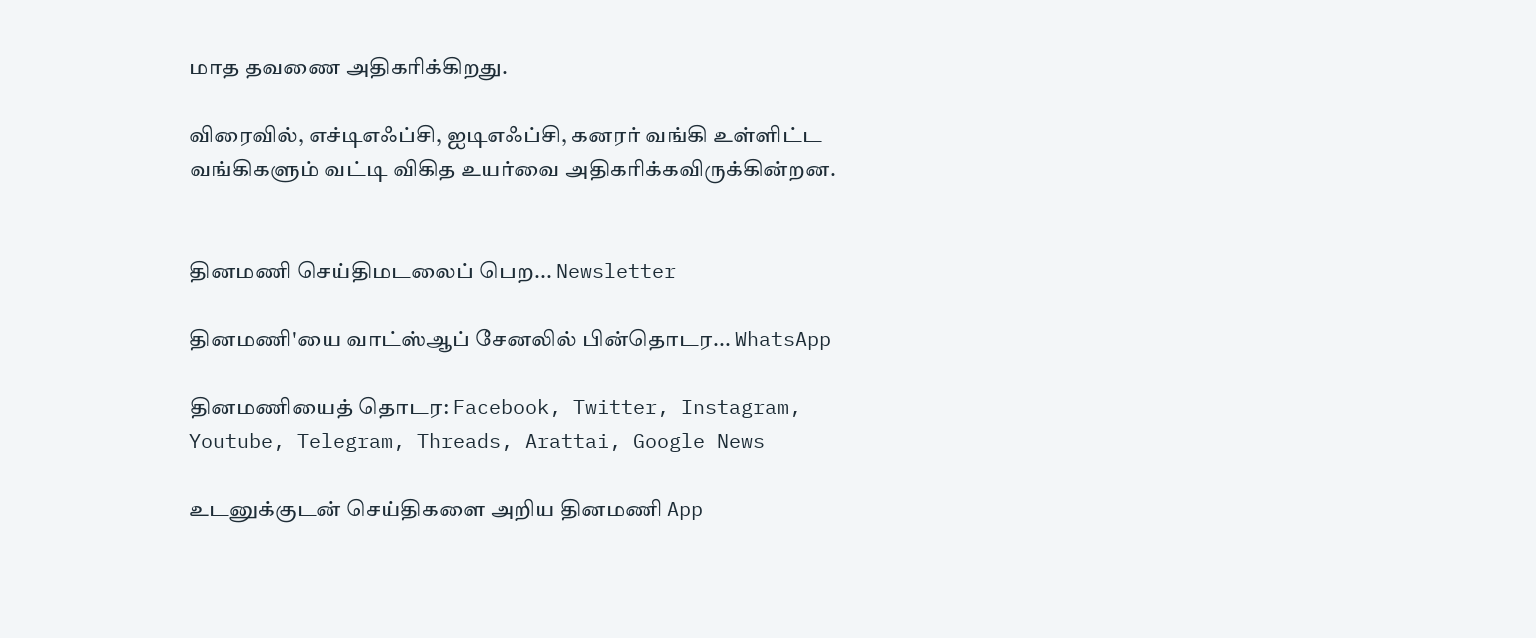மாத தவணை அதிகரிக்கிறது.

விரைவில், எச்டிஎஃப்சி, ஐடிஎஃப்சி, கனரர் வங்கி உள்ளிட்ட வங்கிகளும் வட்டி விகித உயர்வை அதிகரிக்கவிருக்கின்றன.


தினமணி செய்திமடலைப் பெற... Newsletter

தினமணி'யை வாட்ஸ்ஆப் சேனலில் பின்தொடர... WhatsApp

தினமணியைத் தொடர: Facebook, Twitter, Instagram, Youtube, Telegram, Threads, Arattai, Google News

உடனுக்குடன் செய்திகளை அறிய தினமணி App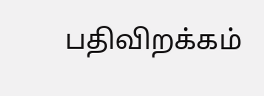பதிவிறக்கம்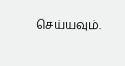செய்யவும்.